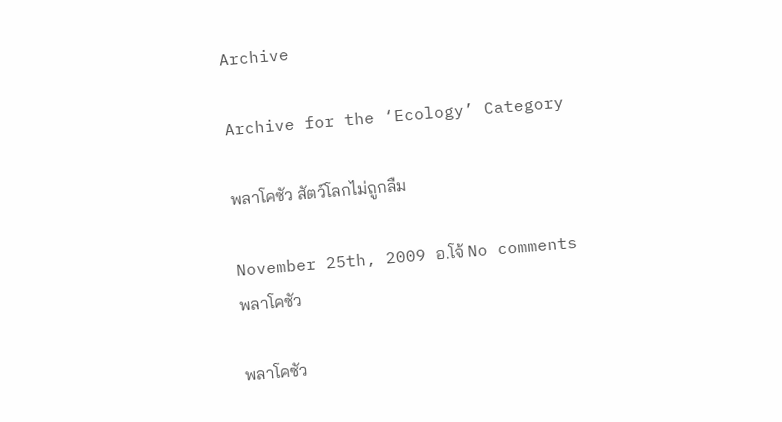Archive

Archive for the ‘Ecology’ Category

พลาโคซัว สัตว์โลกไม่ถูกลืม

November 25th, 2009 อ.โจ้ No comments
พลาโคซัว

พลาโคซัว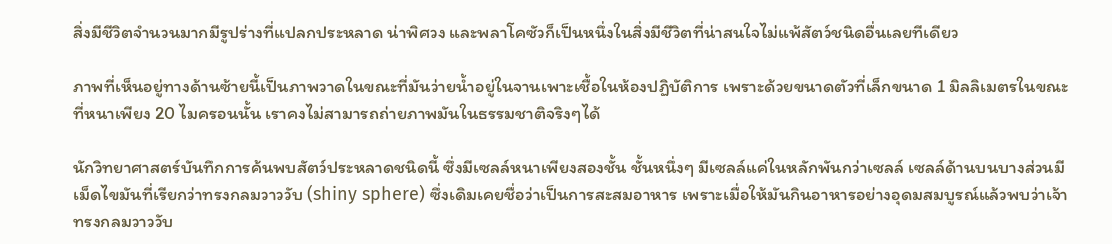สิ่งมีชีวิตจำนวนมากมีรูปร่างที่แปลกประหลาด น่าพิศวง และพลาโคซัวก็เป็นหนึ่งในสิ่งมีชีวิตที่น่าสนใจไม่แพ้สัตว์ชนิดอื่นเลยทีเดียว

ภาพที่เห็นอยู่ทางด้านซ้ายนี้เป็นภาพวาดในขณะที่มันว่ายน้ำอยู่ในจานเพาะเชื้อในห้องปฏิบัติการ เพราะด้วยขนาดตัวที่เล็กขนาด 1 มิลลิเมตรในขณะที่หนาเพียง 20 ไมครอนนั้น เราคงไม่สามารถถ่ายภาพมันในธรรมชาติจริงๆได้

นักวิทยาศาสตร์บันทึกการค้นพบสัตว์ประหลาดชนิดนี้ ซึ่งมีเซลล์หนาเพียงสองชั้น ชั้นหนึ่งๆ มีเซลล์แค่ในหลักพันกว่าเซลล์ เซลล์ด้านบนบางส่วนมีเม็ดไขมันที่เรียกว่าทรงกลมวาววับ (shiny sphere) ซึ่งเดิมเคยชื่อว่าเป็นการสะสมอาหาร เพราะเมื่อให้มันกินอาหารอย่างอุดมสมบูรณ์แล้วพบว่าเจ้าทรงกลมวาววับ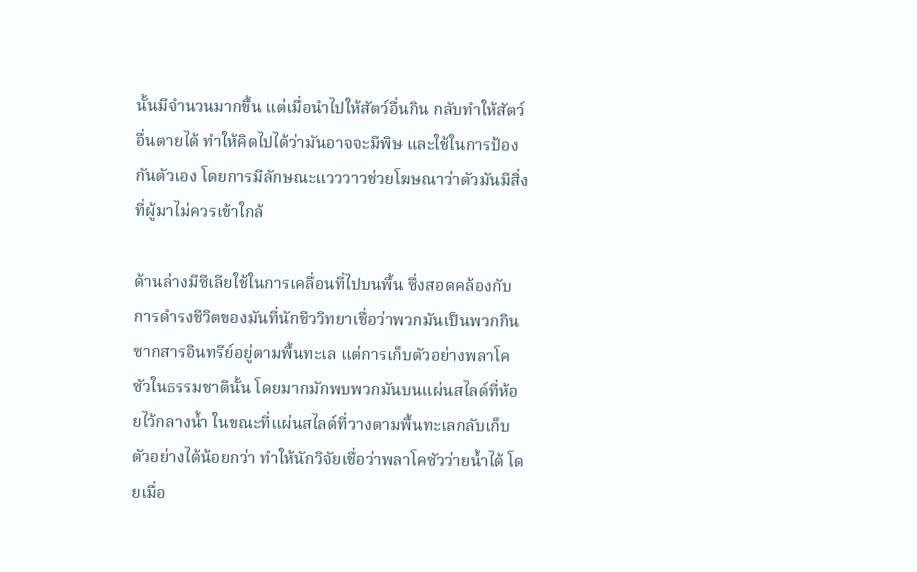นั้นมีจำนวนมากขึ้น แต่เมื่อนำไปให้สัตว์อื่นกิน กลับทำให้สัตว์อื่นตายได้ ทำให้คิดไปได้ว่ามันอาจจะมีพิษ และใช้ในการป้องกันตัวเอง โดยการมีลักษณะแวววาวช่วยโฆษณาว่าตัวมันมีสิ่งที่ผู้มาไม่ควรเข้าใกล้

ด้านล่างมีซีเลียใช้ในการเคลื่อนที่ไปบนพื้น ซึ่งสอดคล้องกับการดำรงชีวิตของมันที่นักชีววิทยาเชื่อว่าพวกมันเป็นพวกกินซากสารอินทรีย์อยู่ตามพื้นทะเล แต่การเก็บตัวอย่างพลาโคซัวในธรรมชาตินั้น โดยมากมักพบพวกมันบนแผ่นสไลด์ที่ห้อยไว้กลางน้ำ ในขณะที่แผ่นสไลด์ที่วางตามพื้นทะเลกลับเก็บตัวอย่างได้น้อยกว่า ทำให้นักวิจัยเชื่อว่าพลาโคซัวว่ายน้ำได้ โดยเมื่อ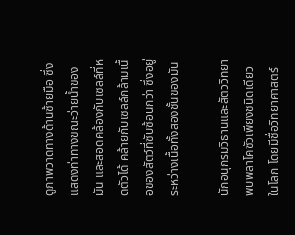ดูภาพวาดทางด้านซ้ายมือ ซึ่งแสดงท่าทางขณะว่ายน้ำของมัน และสอดคล้องกับเซลล์ที่หดตัวได้ คล้ายกับเซลล์กล้ามเนื้อของสัตว์ที่ซับซ้อนกว่า ซึ่งอยู่ระหว่างเนื้อทั้งสองชั้นของมัน

นักอนุกรมวิธานและสัตววิทยาพบพลาโคซัวเพียงชนิดเดียวในโลก โดยมีชื่อวิทยาศาสตร์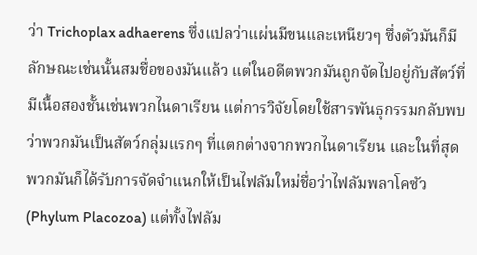ว่า Trichoplax adhaerens ซึ่งแปลว่าแผ่นมีขนและเหนียวๆ ซึ่งตัวมันก็มีลักษณะเช่นนั้นสมชื่อของมันแล้ว แต่ในอดีตพวกมันถูกจัดไปอยู่กับสัตว์ที่มีเนื้อสองชั้นเช่นพวกไนดาเรียน แต่การวิจัยโดยใช้สารพันธุกรรมกลับพบว่าพวกมันเป็นสัตว์กลุ่มแรกๆ ที่แตกต่างจากพวกไนดาเรียน และในที่สุดพวกมันก็ได้รับการจัดจำแนกให้เป็นไฟลัมใหม่ชื่อว่าไฟลัมพลาโคซัว (Phylum Placozoa) แต่ทั้งไฟลัม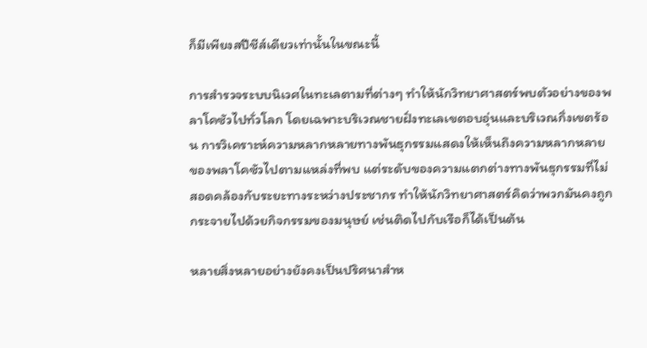ก็มีเพียงสปีชีส์เดียวเท่านั้นในขณะนี้

การสำรวจระบบนิเวศในทะเลตามที่ต่างๆ ทำให้นักวิทยาศาสตร์พบตัวอย่างของพลาโคซัวไปทั่วโลก โดยเฉพาะบริเวณชายฝั่งทะเลเขตอบอุ่นและบริเวณกึ่งเขตร้อน การวิเคราะห์ความหลากหลายทางพันธุกรรมแสดงให้เห็นถึงความหลากหลายของพลาโคซัวไปตามแหล่งที่พบ แต่ระดับของความแตกต่างทางพันธุกรรมที่ไม่สอดคล้องกับระยะทางระหว่างประชากร ทำให้นักวิทยาศาสตร์คิดว่าพวกมันคงถูกกระจายไปด้วยกิจกรรมของมนุษย์ เช่นติดไปกับเรือก็ได้เป็นต้น

หลายสิ่งหลายอย่างยังคงเป็นปริศนาสำห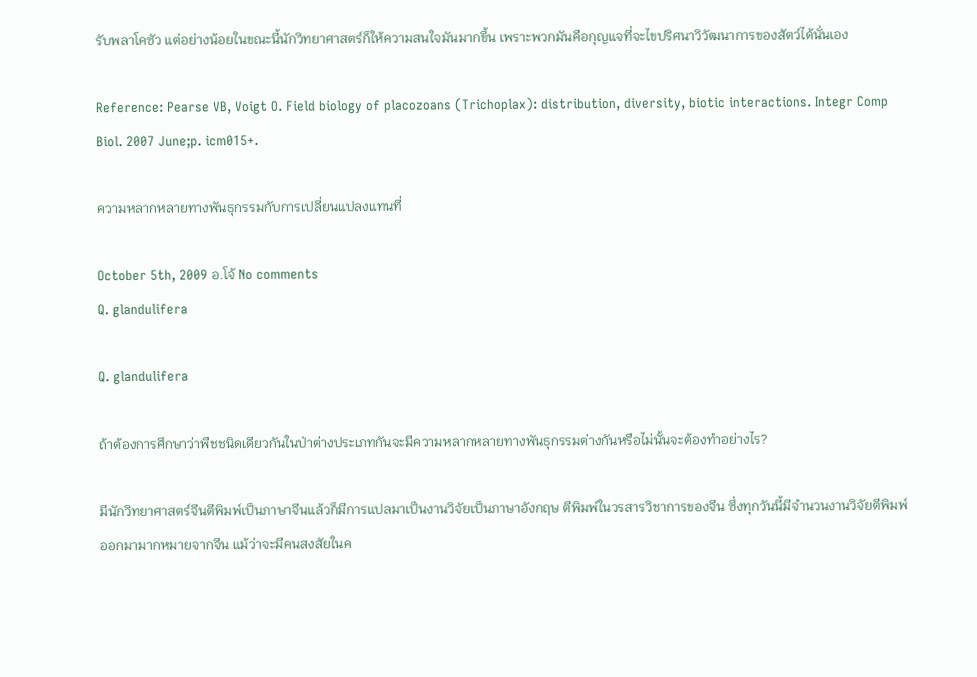รับพลาโคซัว แต่อย่างน้อยในขณะนี้นักวิทยาศาสตร์ก็ให้ความสนใจมันมากขึ้น เพราะพวกมันคือกุญแจที่จะไขปริศนาวิวัฒนาการของสัตว์ได้นั่นเอง

Reference: Pearse VB, Voigt O. Field biology of placozoans (Trichoplax): distribution, diversity, biotic interactions. Integr Comp Biol. 2007 June;p. icm015+.

ความหลากหลายทางพันธุกรรมกับการเปลี่ยนแปลงแทนที่

October 5th, 2009 อ.โจ้ No comments
Q. glandulifera

Q. glandulifera

ถ้าต้องการศึกษาว่าพืชชนิดเดียวกันในป่าต่างประเภทกันจะมีความหลากหลายทางพันธุกรรมต่างกันหรือไม่นั้นจะต้องทำอย่างไร?

มีนักวิทยาศาสตร์จีนตีพิมพ์เป็นภาษาจีนแล้วก็มีการแปลมาเป็นงานวิจัยเป็นภาษาอังกฤษ ตีพิมพ์ในวรสารวิชาการของจีน ซึ่งทุกวันนี้มีจำนวนงานวิจัยตีพิมพ์ออกมามากหมายจากจีน แม้ว่าจะมีคนสงสัยในค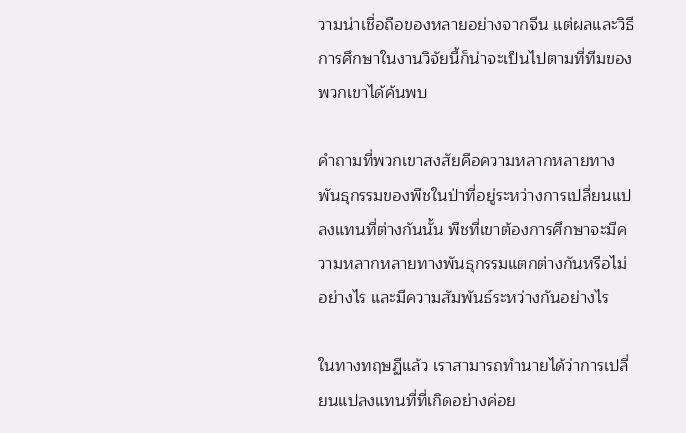วามน่าเชื่อถือของหลายอย่างจากจีน แต่ผลและวิธีการศึกษาในงานวิจัยนี้ก็น่าจะเป็นไปตามที่ทีมของพวกเขาได้ค้นพบ

คำถามที่พวกเขาสงสัยคือความหลากหลายทางพันธุกรรมของพืชในป่าที่อยู่ระหว่างการเปลี่ยนแปลงแทนที่ต่างกันนั้น พืชที่เขาต้องการศึกษาจะมีความหลากหลายทางพันธุกรรมแตกต่างกันหรือไม่อย่างไร และมีความสัมพันธ์ระหว่างกันอย่างไร

ในทางทฤษฏีแล้ว เราสามารถทำนายได้ว่าการเปลี่ยนแปลงแทนที่ที่เกิดอย่างค่อย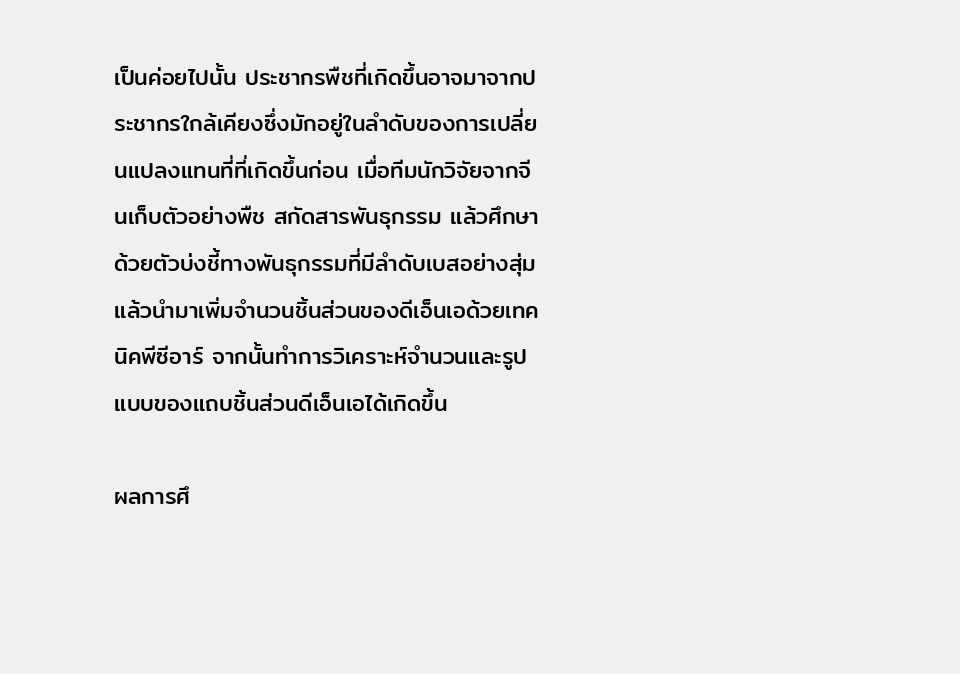เป็นค่อยไปนั้น ประชากรพืชที่เกิดขึ้นอาจมาจากประชากรใกล้เคียงซึ่งมักอยู่ในลำดับของการเปลี่ยนแปลงแทนที่ที่เกิดขึ้นก่อน เมื่อทีมนักวิจัยจากจีนเก็บตัวอย่างพืช สกัดสารพันธุกรรม แล้วศึกษาด้วยตัวบ่งชี้ทางพันธุกรรมที่มีลำดับเบสอย่างสุ่มแล้วนำมาเพิ่มจำนวนชิ้นส่วนของดีเอ็นเอด้วยเทคนิคพีซีอาร์ จากนั้นทำการวิเคราะห์จำนวนและรูปแบบของแถบชิ้นส่วนดีเอ็นเอได้เกิดขึ้น

ผลการศึ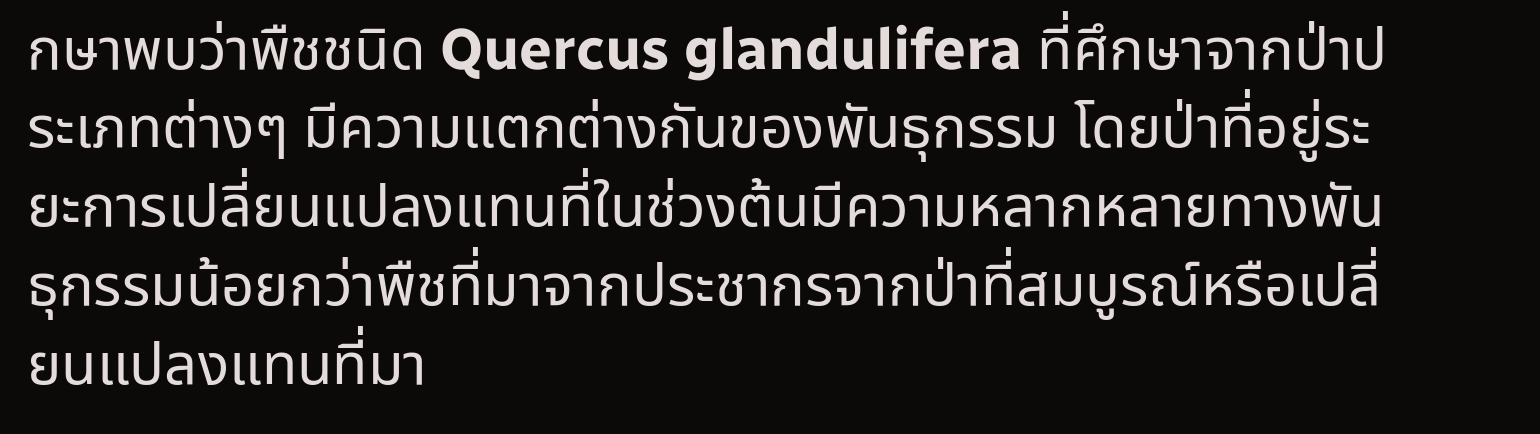กษาพบว่าพืชชนิด Quercus glandulifera ที่ศึกษาจากป่าประเภทต่างๆ มีความแตกต่างกันของพันธุกรรม โดยป่าที่อยู่ระยะการเปลี่ยนแปลงแทนที่ในช่วงต้นมีความหลากหลายทางพันธุกรรมน้อยกว่าพืชที่มาจากประชากรจากป่าที่สมบูรณ์หรือเปลี่ยนแปลงแทนที่มา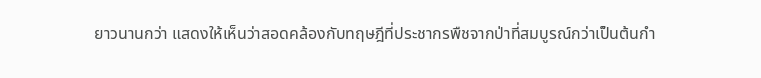ยาวนานกว่า แสดงให้เห็นว่าสอดคล้องกับทฤษฎีที่ประชากรพืชจากป่าที่สมบูรณ์กว่าเป็นต้นกำ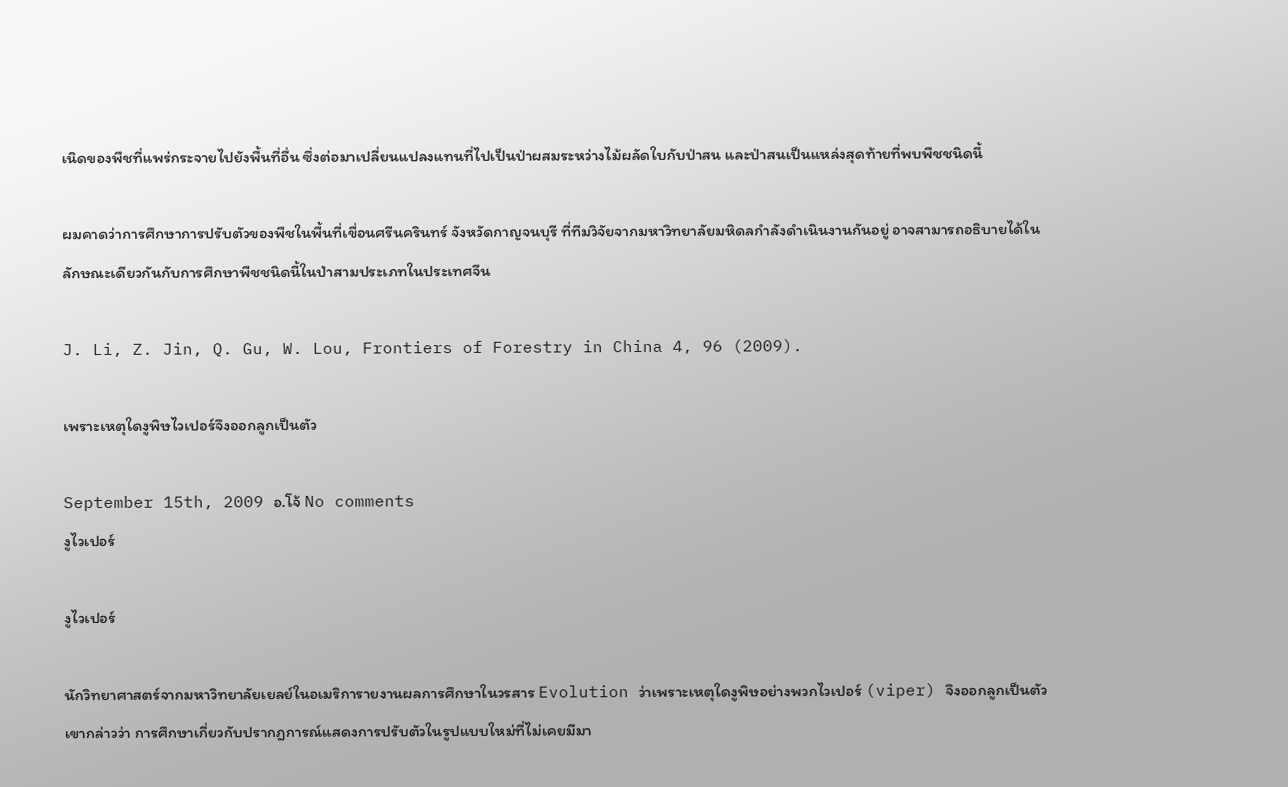เนิดของพืชที่แพร่กระจายไปยังพื้นที่อื่น ซึ่งต่อมาเปลี่ยนแปลงแทนที่ไปเป็นป่าผสมระหว่างไม้ผลัดใบกับป่าสน และป่าสนเป็นแหล่งสุดท้ายที่พบพืชชนิดนี้

ผมคาดว่าการศึกษาการปรับตัวของพืชในพื้นที่เขื่อนศรีนครินทร์ จังหวัดกาญจนบุรี ที่ทีมวิจัยจากมหาวิทยาลัยมหิดลกำลังดำเนินงานกันอยู่ อาจสามารถอธิบายได้ในลักษณะเดียวกันกับการศึกษาพืชชนิดนี้ในป่าสามประเภทในประเทศจีน

J. Li, Z. Jin, Q. Gu, W. Lou, Frontiers of Forestry in China 4, 96 (2009).

เพราะเหตุใดงูพิษไวเปอร์จึงออกลูกเป็นตัว

September 15th, 2009 อ.โจ้ No comments
งูไวเปอร์

งูไวเปอร์

นักวิทยาศาสตร์จากมหาวิทยาลัยเยลย์ในอเมริการายงานผลการศึกษาในวรสาร Evolution ว่าเพราะเหตุใดงูพิษอย่างพวกไวเปอร์ (viper) จึงออกลูกเป็นตัว
เขากล่าวว่า การศึกษาเกี่ยวกับปรากฎการณ์แสดงการปรับตัวในรูปแบบใหม่ที่ไม่เคยมีมา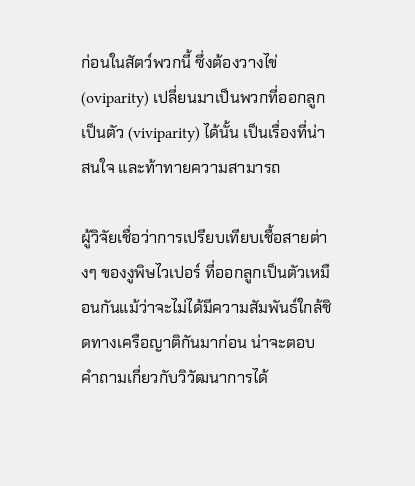ก่อนในสัตว์พวกนี้ ซึ่งต้องวางไข่ (oviparity) เปลี่ยนมาเป็นพวกที่ออกลูกเป็นตัว (viviparity) ได้นั้น เป็นเรื่องที่น่าสนใจ และท้าทายความสามารถ

ผู้วิจัยเชื่อว่าการเปรียบเทียบเชื้อสายต่างๆ ของงูพิษไวเปอร์ ที่ออกลูกเป็นตัวเหมือนกันแม้ว่าจะไม่ได้มีความสัมพันธ์ใกล้ชิดทางเครือญาติกันมาก่อน น่าจะตอบคำถามเกี่ยวกับวิวัฒนาการได้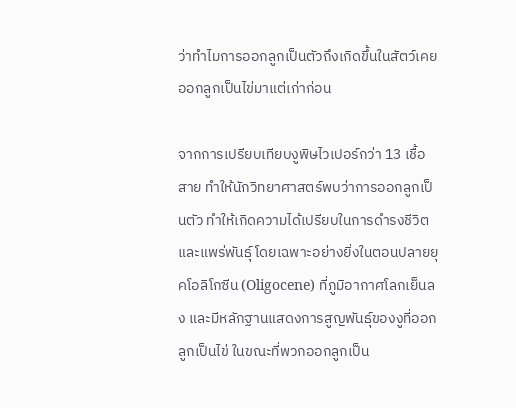ว่าทำไมการออกลูกเป็นตัวถึงเกิดขึ้นในสัตว์เคยออกลูกเป็นไข่มาแต่เก่าก่อน

จากการเปรียบเทียบงูพิษไวเปอร์กว่า 13 เชื้อสาย ทำให้นักวิทยาศาสตร์พบว่าการออกลูกเป็นตัว ทำให้เกิดความได้เปรียบในการดำรงชีวิต และแพร่พันธุ์ โดยเฉพาะอย่างยิ่งในตอนปลายยุคโอลิโกซีน (Oligocene) ที่ภูมิอากาศโลกเย็นลง และมีหลักฐานแสดงการสูญพันธุ์ของงูที่ออกลูกเป็นไข่ ในขณะที่พวกออกลูกเป็น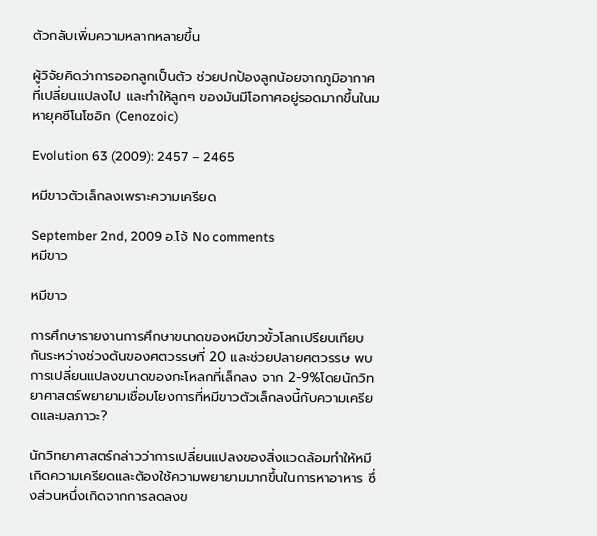ตัวกลับเพิ่มความหลากหลายขึ้น

ผู้วิจัยคิดว่าการออกลูกเป็นตัว ช่วยปกป้องลูกน้อยจากภูมิอากาศที่เปลี่ยนแปลงไป และทำให้ลูกๆ ของมันมีโอกาศอยู่รอดมากขึ้นในมหายุคซีโนโซอิก (Cenozoic)

Evolution 63 (2009): 2457 – 2465

หมีขาวตัวเล็กลงเพราะความเครียด

September 2nd, 2009 อ.โจ้ No comments
หมีขาว

หมีขาว

การศึกษารายงานการศึกษาขนาดของหมีขาวขั้วโลกเปรียบเทียบกันระหว่างช่วงต้นของศตวรรษที่ 20 และช่วยปลายศตวรรษ พบการเปลี่ยนแปลงขนาดของกะโหลกที่เล็กลง จาก 2-9%โดยนักวิทยาศาสตร์พยายามเชื่อมโยงการที่หมีขาวตัวเล็กลงนี้กับความเครียดและมลภาวะ?

นักวิทยาศาสตร์กล่าวว่าการเปลี่ยนแปลงของสิ่งแวดล้อมทำให้หมีเกิดความเครียดและต้องใช้ความพยายามมากขึ้นในการหาอาหาร ซึ่งส่วนหนึ่งเกิดจากการลดลงข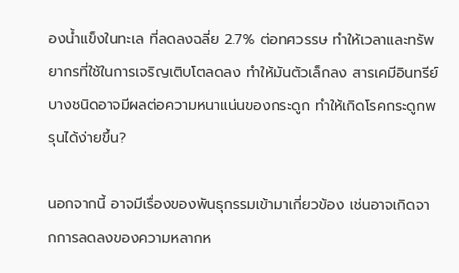องน้ำแข็งในทะเล ที่ลดลงฉลี่ย 2.7% ต่อทศวรรษ ทำให้เวลาและทรัพยากรที่ใช้ในการเจริญเติบโตลดลง ทำให้มันตัวเล็กลง สารเคมีอินทรีย์บางชนิดอาจมีผลต่อความหนาแน่นของกระดูก ทำให้เกิดโรคกระดูกพรุนได้ง่ายขึ้น?

นอกจากนี้ อาจมีเรื่องของพันธุกรรมเข้ามาเกี่ยวข้อง เช่นอาจเกิดจากการลดลงของความหลากห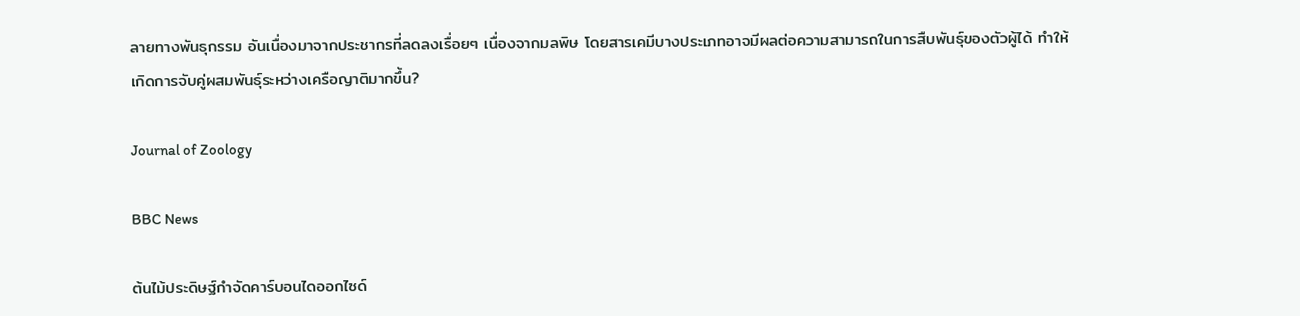ลายทางพันธุกรรม อันเนื่องมาจากประชากรที่ลดลงเรื่อยๆ เนื่องจากมลพิษ โดยสารเคมีบางประเภทอาจมีผลต่อความสามารถในการสืบพันธุ์ของตัวผู้ได้ ทำให้เกิดการจับคู่ผสมพันธุ์ระหว่างเครือญาติมากขึ้น?

Journal of Zoology

BBC News

ต้นไม้ประดิษฐ์กำจัดคาร์บอนไดออกไซด์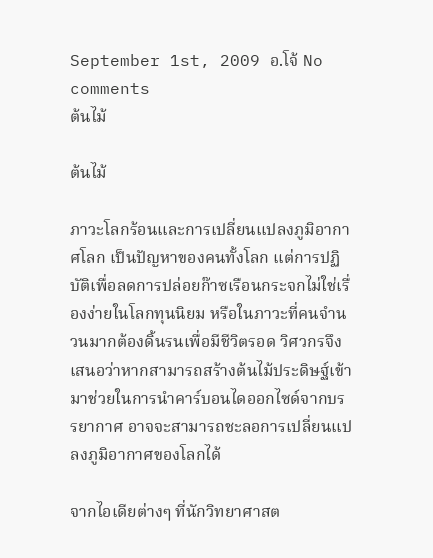September 1st, 2009 อ.โจ้ No comments
ต้นไม้

ต้นไม้

ภาวะโลกร้อนและการเปลี่ยนแปลงภูมิอากาศโลก เป็นปัญหาของคนทั้งโลก แต่การปฏิบัติเพื่อลดการปล่อยก๊าซเรือนกระจกไม่ใช่เรื่องง่ายในโลกทุนนิยม หรือในภาวะที่คนจำนวนมากต้องดิ้นรนเพื่อมีชีวิตรอด วิศวกรจึงเสนอว่าหากสามารถสร้างต้นไม้ประดิษฐ์เข้ามาช่วยในการนำคาร์บอนไดออกไซด์จากบรรยากาศ อาจจะสามารถชะลอการเปลี่ยนแปลงภูมิอากาศของโลกได้

จากไอเดียต่างๆ ที่นักวิทยาศาสต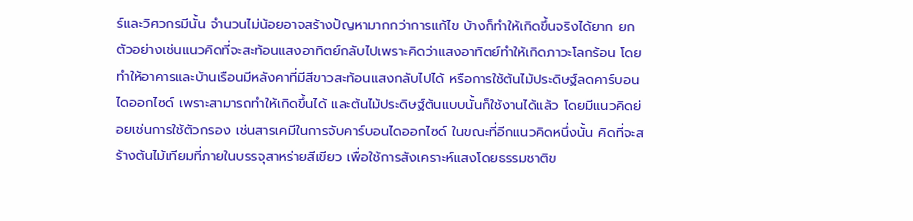ร์และวิศวกรมีนั้น จำนวนไม่น้อยอาจสร้างปัญหามากกว่าการแก้ไข บ้างก็ทำให้เกิดขึ้นจริงได้ยาก ยกตัวอย่างเช่นแนวคิดที่จะสะท้อนแสงอาทิตย์กลับไปเพราะคิดว่าแสงอาทิตย์ทำให้เกิดภาวะโลกร้อน โดยทำให้อาคารและบ้านเรือนมีหลังคาที่มีสีขาวสะท้อนแสงกลับไปได้ หรือการใช้ต้นไม้ประดิษฐ์ลดคาร์บอนไดออกไซด์ เพราะสามารถทำให้เกิดขึ้นได้ และต้นไม้ประดิษฐ์ต้นแบบนั้นก็ใช้งานได้แล้ว โดยมีแนวคิดย่อยเช่นการใช้ตัวกรอง เช่นสารเคมีในการจับคาร์บอนไดออกไซด์ ในขณะที่อีกแนวคิดหนึ่งนั้น คิดที่จะสร้างต้นไม้เทียมที่ภายในบรรจุสาหร่ายสีเขียว เพื่อใช้การสังเคราะห์แสงโดยธรรมชาติข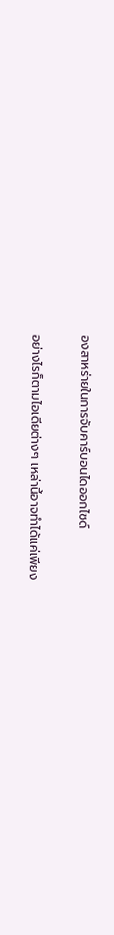องสาหร่ายในการจับคาร์บอนไดออกไซด์

อย่างไรก็ตามไอเดียต่างๆ เหล่านี้อาจทำได้แค่เพียง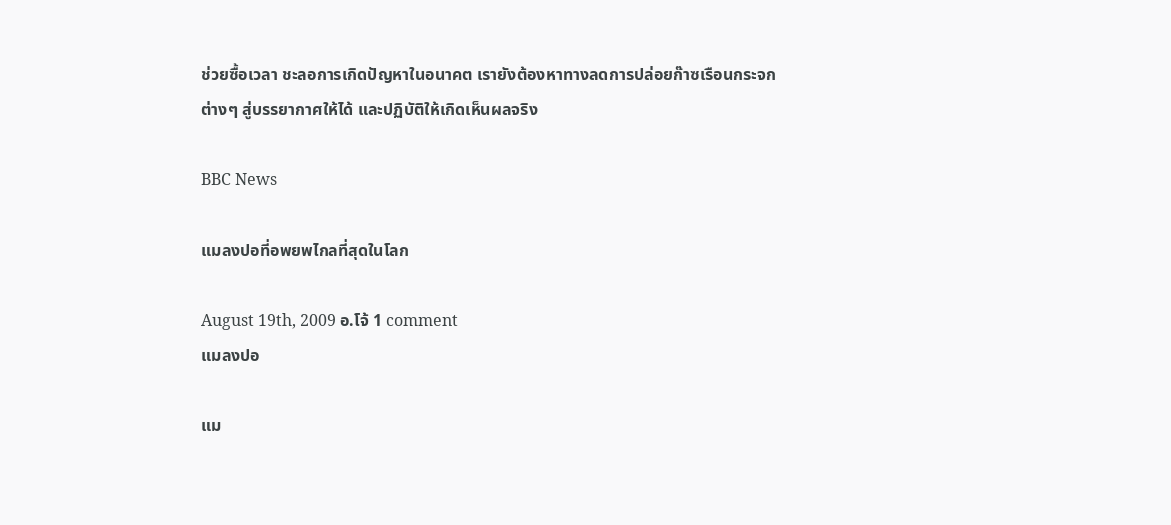ช่วยซื้อเวลา ชะลอการเกิดปัญหาในอนาคต เรายังต้องหาทางลดการปล่อยก๊าซเรือนกระจกต่างๆ สู่บรรยากาศให้ได้ และปฏิบัติให้เกิดเห็นผลจริง

BBC News

แมลงปอที่อพยพไกลที่สุดในโลก

August 19th, 2009 อ.โจ้ 1 comment
แมลงปอ

แม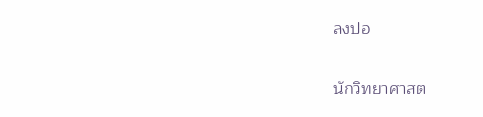ลงปอ

นักวิทยาศาสต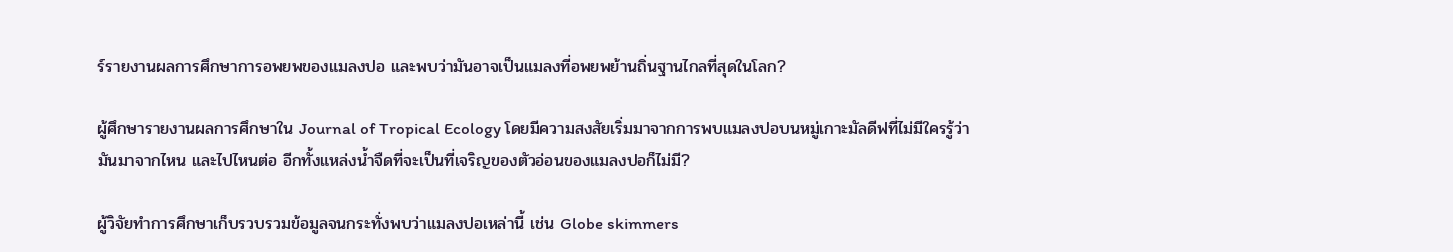ร์รายงานผลการศึกษาการอพยพของแมลงปอ และพบว่ามันอาจเป็นแมลงที่อพยพย้านถิ่นฐานไกลที่สุดในโลก?

ผู้ศึกษารายงานผลการศึกษาใน Journal of Tropical Ecology โดยมีความสงสัยเริ่มมาจากการพบแมลงปอบนหมู่เกาะมัลดีฟที่ไม่มีใครรู้ว่ามันมาจากไหน และไปไหนต่อ อีกทั้งแหล่งน้ำจืดที่จะเป็นที่เจริญของตัวอ่อนของแมลงปอก็ไม่มี?

ผู้วิจัยทำการศึกษาเก็บรวบรวมข้อมูลจนกระทั่งพบว่าแมลงปอเหล่านี้ เช่น Globe skimmers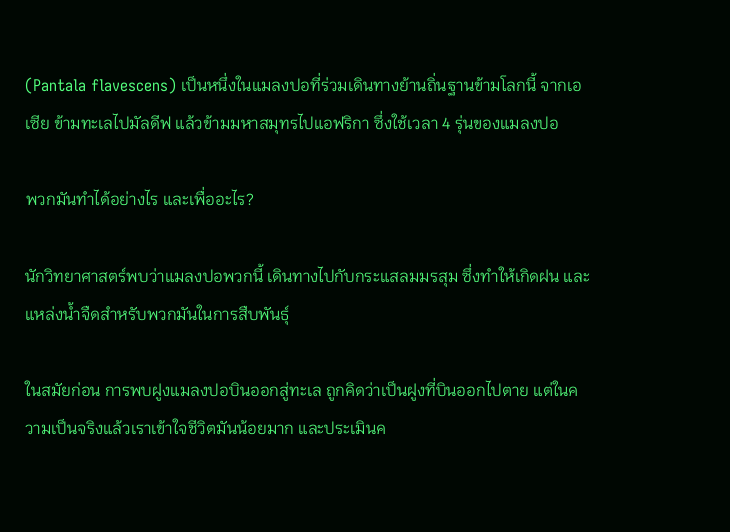(Pantala flavescens) เป็นหนึ่งในแมลงปอที่ร่วมเดินทางย้านถิ่นฐานข้ามโลกนี้ จากเอเซีย ข้ามทะเลไปมัลดีฟ แล้วข้ามมหาสมุทรไปแอฟริกา ซึ่งใช้เวลา 4 รุ่นของแมลงปอ

พวกมันทำได้อย่างไร และเพื่ออะไร?

นักวิทยาศาสตร์พบว่าแมลงปอพวกนี้ เดินทางไปกับกระแสลมมรสุม ซึ่งทำให้เกิดฝน และแหล่งน้ำจืดสำหรับพวกมันในการสืบพันธุ์

ในสมัยก่อน การพบฝูงแมลงปอบินออกสู่ทะเล ถูกคิดว่าเป็นฝูงที่บินออกไปตาย แต่ในความเป็นจริงแล้วเราเข้าใจชีวิตมันน้อยมาก และประเมินค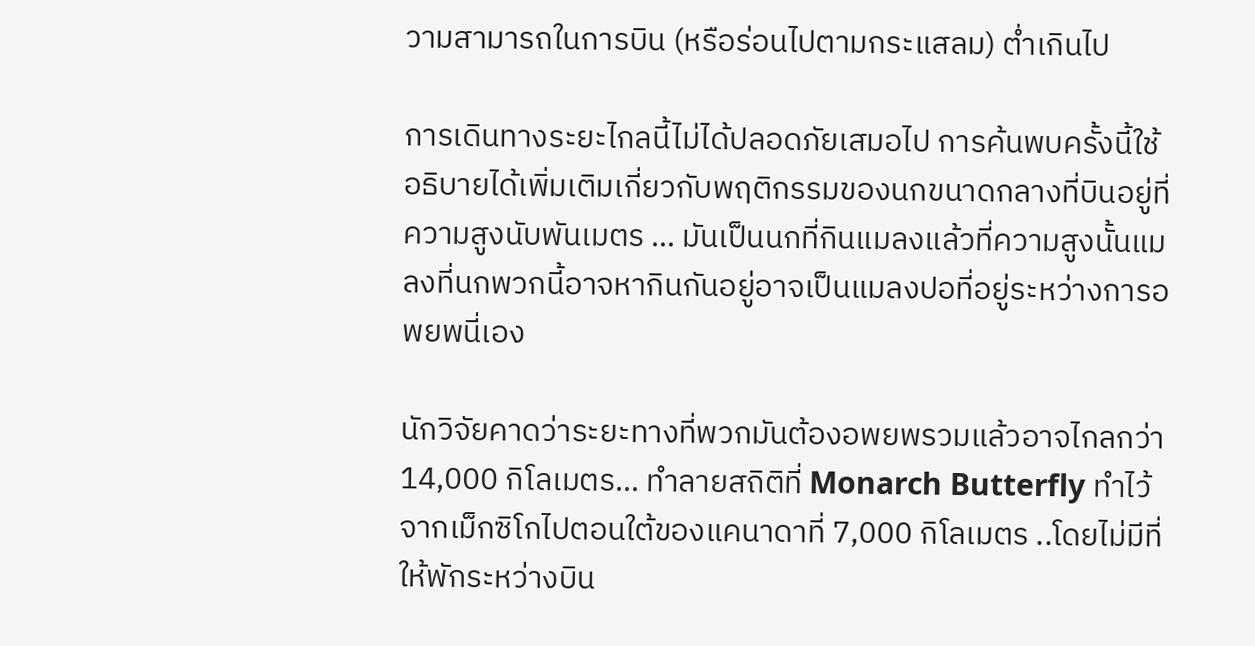วามสามารถในการบิน (หรือร่อนไปตามกระแสลม) ต่ำเกินไป

การเดินทางระยะไกลนี้ไม่ได้ปลอดภัยเสมอไป การค้นพบครั้งนี้ใช้อธิบายได้เพิ่มเติมเกี่ยวกับพฤติกรรมของนกขนาดกลางที่บินอยู่ที่ความสูงนับพันเมตร … มันเป็นนกที่กินแมลงแล้วที่ความสูงนั้นแมลงที่นกพวกนี้อาจหากินกันอยู่อาจเป็นแมลงปอที่อยู่ระหว่างการอพยพนี่เอง

นักวิจัยคาดว่าระยะทางที่พวกมันต้องอพยพรวมแล้วอาจไกลกว่า 14,000 กิโลเมตร… ทำลายสถิติที่ Monarch Butterfly ทำไว้จากเม็กซิโกไปตอนใต้ของแคนาดาที่ 7,000 กิโลเมตร ..โดยไม่มีที่ให้พักระหว่างบิน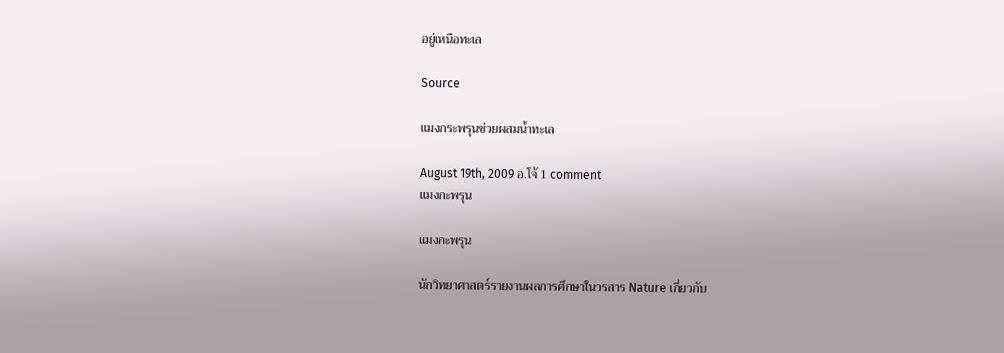อยู่เหนือทะเล

Source

แมงกระพรุนช่วยผสมน้ำทะเล

August 19th, 2009 อ.โจ้ 1 comment
แมงกะพรุน

แมงกะพรุน

นักวิทยาศาสตร์รายงานผลการศึกษาในวรสาร Nature เกี่ยวกับ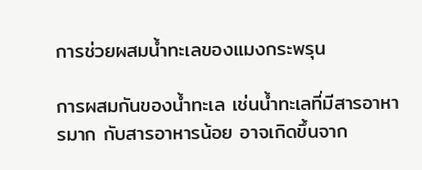การช่วยผสมน้ำทะเลของแมงกระพรุน

การผสมกันของน้ำทะเล เช่นน้ำทะเลที่มีสารอาหารมาก กับสารอาหารน้อย อาจเกิดขึ้นจาก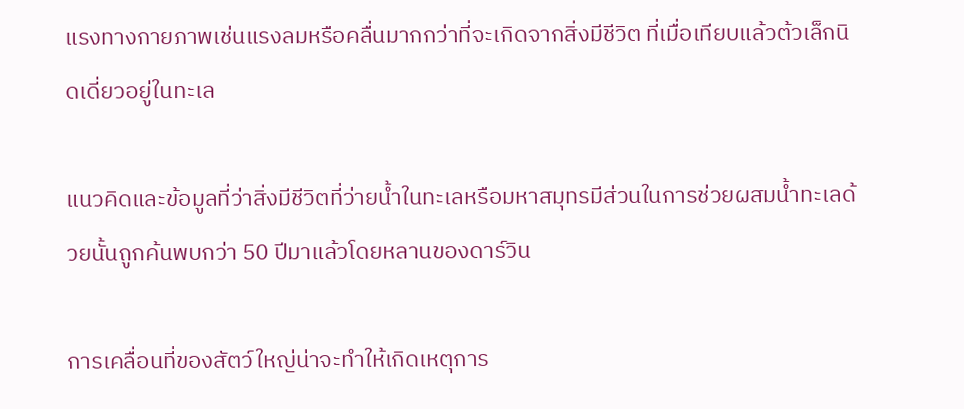แรงทางกายภาพเช่นแรงลมหรือคลื่นมากกว่าที่จะเกิดจากสิ่งมีชีวิต ที่เมื่อเทียบแล้วต้วเล็กนิดเดี่ยวอยู่ในทะเล

แนวคิดและข้อมูลที่ว่าสิ่งมีชีวิตที่ว่ายน้ำในทะเลหรือมหาสมุทรมีส่วนในการช่วยผสมน้ำทะเลด้วยนั้นถูกค้นพบกว่า 50 ปีมาแล้วโดยหลานของดาร์วิน

การเคลื่อนที่ของสัตว์ใหญ่น่าจะทำให้เกิดเหตุการ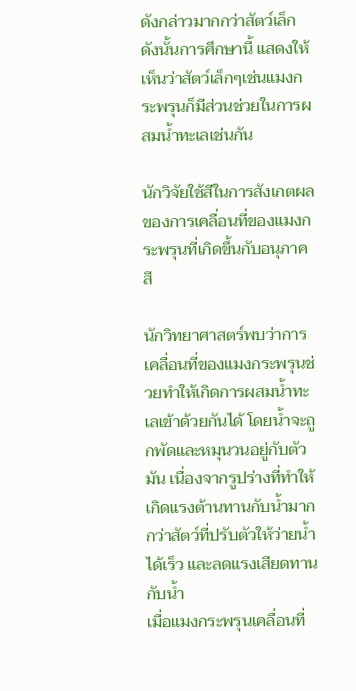ดังกล่าวมากกว่าสัตว์เล็ก ดังนั้นการศึกษานี้ แสดงให้เห็นว่าสัตว์เล็กๆเช่นแมงกระพรุนก็มีส่วนช่วยในการผสมน้ำทะเลเช่นกัน

นักวิจัยใช้สีในการสังเกตผลของการเคลื่อนที่ของแมงกระพรุนที่เกิดขึ้นกับอนุภาคสี

นักวิทยาศาสตร์พบว่าการเคลื่อนที่ของแมงกระพรุนช่วยทำให้เกิดการผสมน้ำทะเลเข้าด้วยกันได้ โดยน้ำจะถูกพัดและหมุนวนอยู่กับตัวมัน เนื่องจากรูปร่างที่ทำให้เกิดแรงต้านทานกับน้ำมากกว่าสัตว์ที่ปรับตัวให้ว่ายน้ำได้เร็ว และลดแรงเสียดทานกับน้ำ
เมื่อแมงกระพรุนเคลื่อนที่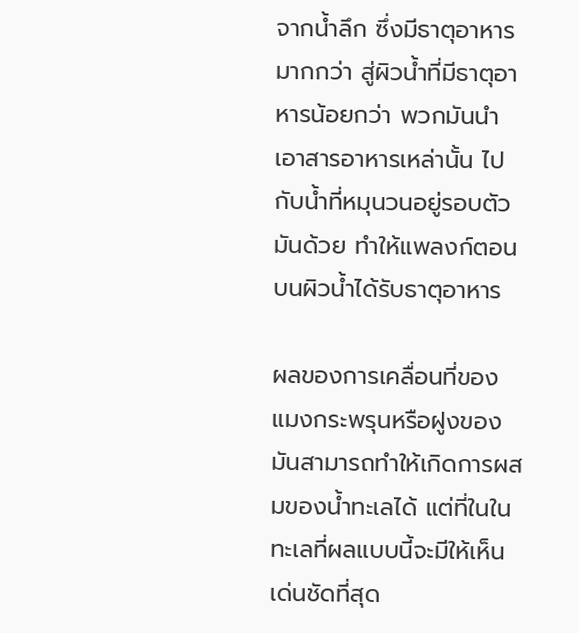จากน้ำลึก ซึ่งมีธาตุอาหารมากกว่า สู่ผิวน้ำที่มีธาตุอาหารน้อยกว่า พวกมันนำเอาสารอาหารเหล่านั้น ไปกับน้ำที่หมุนวนอยู่รอบตัวมันด้วย ทำให้แพลงก์ตอนบนผิวน้ำได้รับธาตุอาหาร

ผลของการเคลื่อนที่ของแมงกระพรุนหรือฝูงของมันสามารถทำให้เกิดการผสมของน้ำทะเลได้ แต่ที่ในในทะเลที่ผลแบบนี้จะมีให้เห็นเด่นชัดที่สุด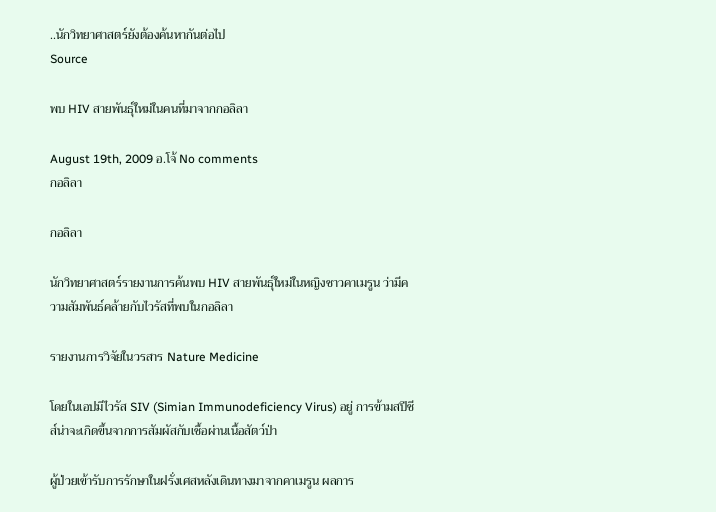..นักวิทยาศาสตร์ยังต้องค้นหากันต่อไป
Source

พบ HIV สายพันธุ์ใหม่ในคนที่มาจากกอลิลา

August 19th, 2009 อ.โจ้ No comments
กอลิลา

กอลิลา

นักวิทยาศาสตร์รายงานการค้นพบ HIV สายพันธุ์ใหม่ในหญิงชาวคาเมรูน ว่ามีความสัมพันธ์คล้ายกับไวรัสที่พบในกอลิลา

รายงานการวิจัยในวรสาร Nature Medicine

โดยในเอปมีไวรัส SIV (Simian Immunodeficiency Virus) อยู่ การข้ามสปีชีส์น่าจะเกิดขึ้นจากการสัมผัสกับเชื้อผ่านเนื้อสัตว์ป่า

ผู้ป่วยเข้ารับการรักษาในฝรั่งเศสหลังเดินทางมาจากคาเมรูน ผลการ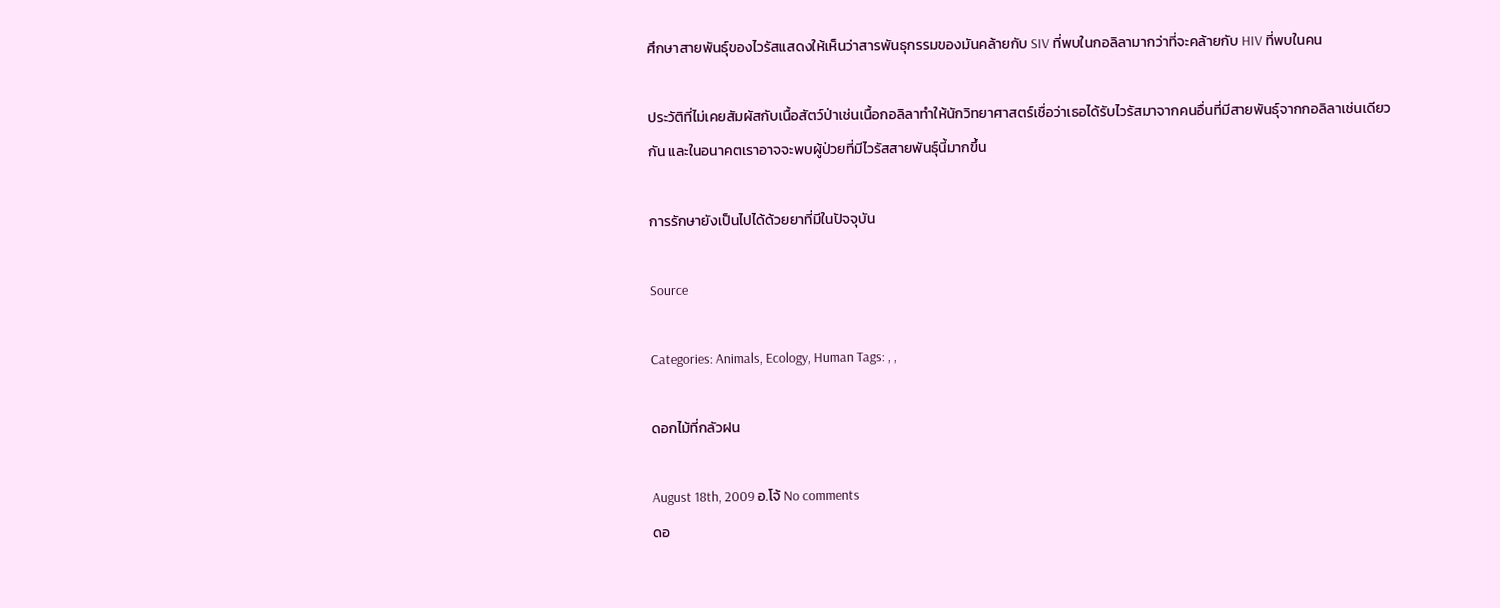ศึกษาสายพันธุ์ของไวรัสแสดงให้เห็นว่าสารพันธุกรรมของมันคล้ายกับ SIV ที่พบในกอลิลามากว่าที่จะคล้ายกับ HIV ที่พบในคน

ประวัติที่ไม่เคยสัมผัสกับเนื้อสัตว์ป่าเช่นเนื้อกอลิลาทำให้นักวิทยาศาสตร์เชื่อว่าเธอได้รับไวรัสมาจากคนอื่นที่มีสายพันธุ์จากกอลิลาเช่นเดียวกัน และในอนาคตเราอาจจะพบผู้ป่วยที่มีไวรัสสายพันธุ์นี้มากขึ้น

การรักษายังเป็นไปได้ด้วยยาที่มีในปัจจุบัน

Source

Categories: Animals, Ecology, Human Tags: , ,

ดอกไม้ที่กลัวฝน

August 18th, 2009 อ.โจ้ No comments
ดอ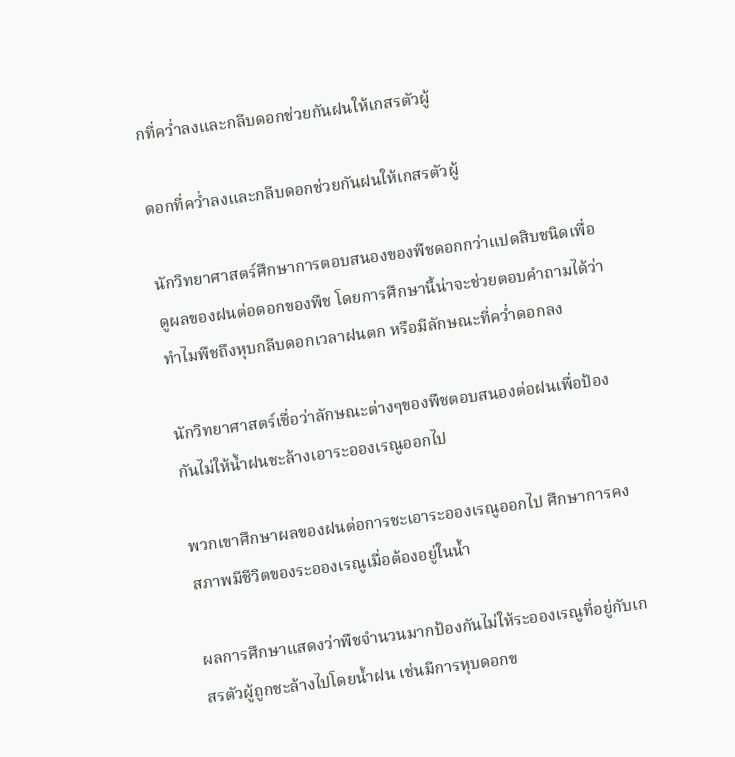กที่คว่ำลงและกลีบดอกช่วยกันฝนให้เกสรตัวผู้

ดอกที่คว่ำลงและกลีบดอกช่วยกันฝนให้เกสรตัวผู้

นักวิทยาศาสตร์ศึกษาการตอบสนองของพืชดอกกว่าแปดสิบชนิดเพื่อดูผลของฝนต่อดอกของพืช โดยการศึกษานี้น่าจะช่วยตอบคำถามได้ว่าทำไมพืชถึงหุบกลีบดอกเวลาฝนตก หรือมีลักษณะที่คว่ำดอกลง

นักวิทยาศาสตร์เชื่อว่าลักษณะต่างๆของพืชตอบสนองต่อฝนเพื่อป้องกันไม่ให้น้ำฝนชะล้างเอาระอองเรณูออกไป

พวกเขาศึกษาผลของฝนต่อการชะเอาระอองเรณูออกไป ศึกษาการคงสภาพมีชีวิตของระอองเรณูเมื่อต้องอยู่ในน้ำ

ผลการศึกษาแสดงว่าพืชจำนวนมากป้องกันไม่ให้ระอองเรณูที่อยู่กับเกสรตัวผู้ถูกชะล้างไปโดยน้ำฝน เช่นมีการหุบดอกข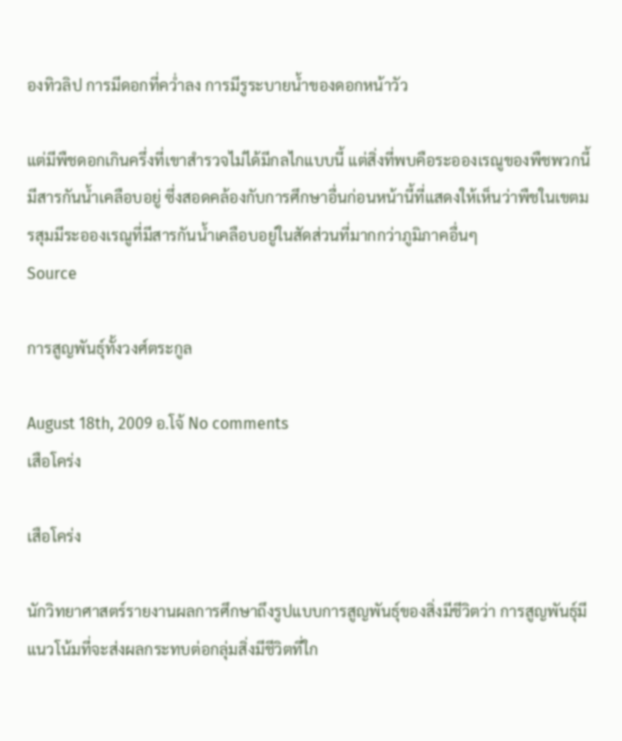องทิวลิป การมีดอกที่คว่ำลง การมีรูระบายน้ำของดอกหน้าวัว

แต่มีพืชดอกเกินครึ่งที่เขาสำรวจไม่ได้มีกลไกแบบนี้ แต่สิ่งที่พบคือระอองเรณูของพืชพวกนี้มีสารกันน้ำเคลือบอยู่ ซึ่งสอดคล้องกับการศึกษาอื่นก่อนหน้านี้ที่แสดงให้เห็นว่าพืชในเขตมรสุมมีระอองเรณูที่มีสารกันน้ำเคลือบอยู่ในสัดส่วนที่มากกว่าภูมิภาคอื่นๆ
Source

การสูญพันธุ์ทั้งวงศ์ตระกูล

August 18th, 2009 อ.โจ้ No comments
เสือโคร่ง

เสือโคร่ง

นักวิทยาศาสตร์รายงานผลการศึกษาถึงรูปแบบการสูญพันธุ์ของสิ่งมีชีวิตว่า การสูญพันธุ์มีแนวโน้มที่จะส่งผลกระทบต่อกลุ่มสิ่งมีชีวิตที่ใก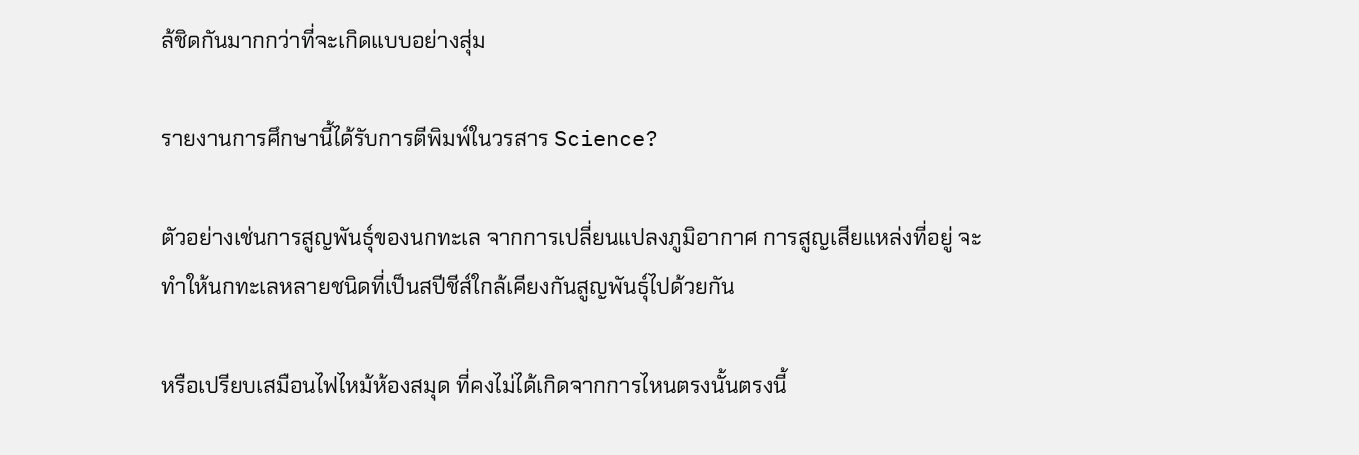ล้ชิดกันมากกว่าที่จะเกิดแบบอย่างสุ่ม

รายงานการศึกษานี้ได้รับการตีพิมพ์ในวรสาร Science?

ตัวอย่างเช่นการสูญพันธุ์ของนกทะเล จากการเปลี่ยนแปลงภูมิอากาศ การสูญเสียแหล่งที่อยู่ จะทำให้นกทะเลหลายชนิดที่เป็นสปีชีส์ใกล้เคียงกันสูญพันธุ์ไปด้วยกัน

หรือเปรียบเสมือนไฟไหม้ห้องสมุด ที่คงไม่ได้เกิดจากการไหนตรงนั้นตรงนี้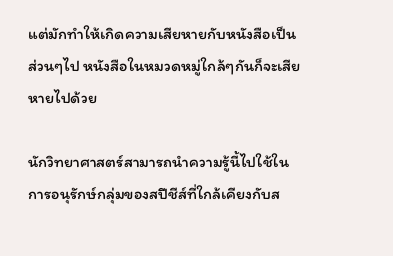แต่มักทำให้เกิดความเสียหายกับหนังสือเป็นส่วนๆไป หนังสือในหมวดหมู่ใกล้ๆกันก็จะเสียหายไปด้วย

นักวิทยาศาสตร์สามารถนำความรู้นี้ไปใช้ในการอนุรักษ์กลุ่มของสปีชีส์ที่ใกล้เคียงกับส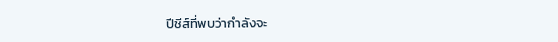ปีชีส์ที่พบว่ากำลังจะ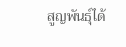สูญพันธุ์ได้